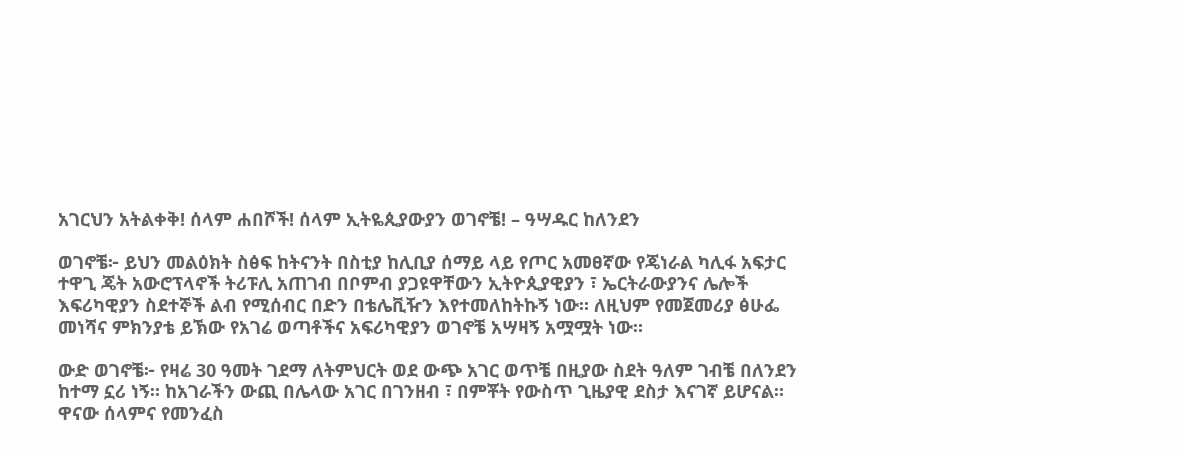አገርህን አትልቀቅ! ሰላም ሐበሾች! ሰላም ኢትዬጲያውያን ወገኖቼ! – ዓሣዱር ከለንደን

ወገኖቼ፦ ይህን መልዕክት ስፅፍ ከትናንት በስቲያ ከሊቢያ ሰማይ ላይ የጦር አመፀኛው የጄነራል ካሊፋ አፍታር ተዋጊ ጄት አውሮፕላኖች ትሪፑሊ አጠገብ በቦምብ ያጋዩዋቸውን ኢትዮጲያዊያን ፣ ኤርትራውያንና ሌሎች እፍሪካዊያን ስደተኞች ልብ የሚሰብር በድን በቴሌቪዥን እየተመለከትኩኝ ነው። ለዚህም የመጀመሪያ ፅሁፌ መነሻና ምክንያቴ ይኽው የአገሬ ወጣቶችና አፍሪካዊያን ወገኖቼ አሣዛኝ አሟሟት ነው።

ውድ ወገኖቼ፦ የዛሬ 30 ዓመት ገደማ ለትምህርት ወደ ውጭ አገር ወጥቼ በዚያው ስደት ዓለም ገብቼ በለንደን ከተማ ኗሪ ነኝ። ከአገራችን ውጪ በሌላው አገር በገንዘብ ፣ በምቾት የውስጥ ጊዜያዊ ደስታ እናገኛ ይሆናል። ዋናው ሰላምና የመንፈስ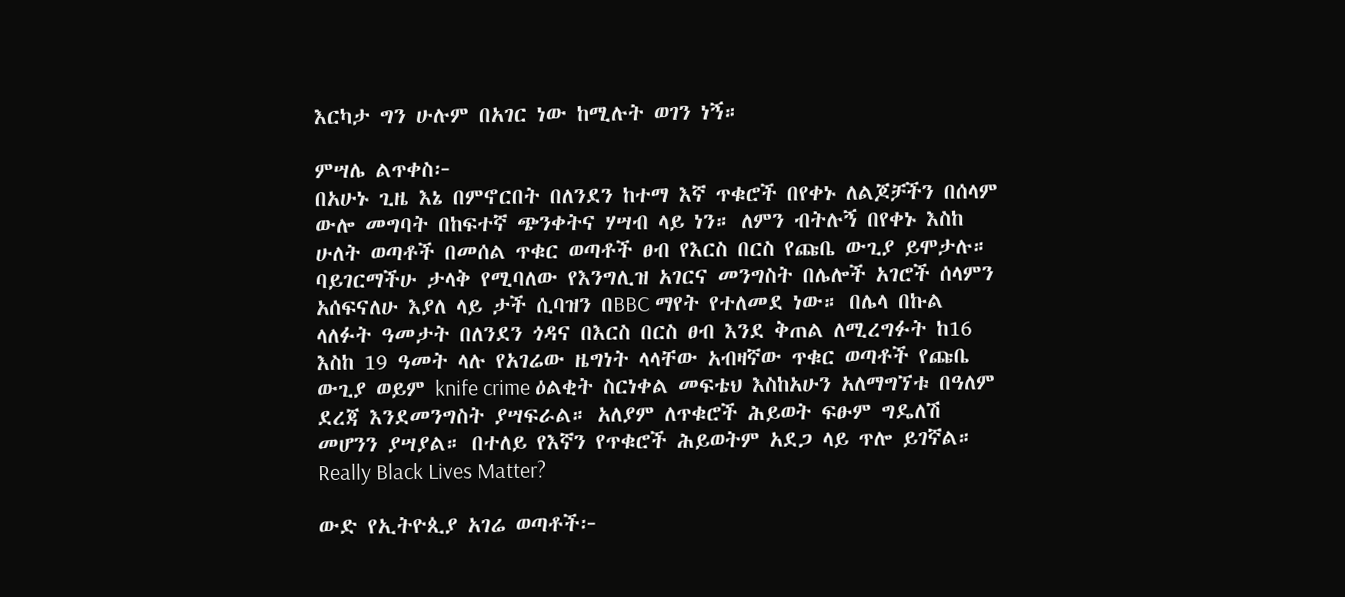እርካታ ግን ሁሉም በአገር ነው ከሚሉት ወገን ነኝ።

ምሣሌ ልጥቀስ፦
በአሁኑ ጊዜ እኔ በምኖርበት በለንደን ከተማ እኛ ጥቁሮች በየቀኑ ለልጆቻችን በሰላም ውሎ መግባት በከፍተኛ ጭንቀትና ሃሣብ ላይ ነን። ለምን ብትሉኝ በየቀኑ እስከ ሁለት ወጣቶች በመሰል ጥቁር ወጣቶች ፀብ የእርስ በርስ የጩቤ ውጊያ ይሞታሉ።
ባይገርማችሁ ታላቅ የሚባለው የእንግሊዝ አገርና መንግስት በሌሎች አገሮች ሰላምን አሰፍናለሁ እያለ ላይ ታች ሲባዝን በBBC ማየት የተለመደ ነው። በሌላ በኩል ላለፉት ዓመታት በለንደን ጎዳና በእርስ በርስ ፀብ እንደ ቅጠል ለሚረግፉት ከ16 እስከ 19 ዓመት ላሉ የአገሬው ዜግነት ላላቸው አብዛኛው ጥቁር ወጣቶች የጩቤ ውጊያ ወይም knife crime ዕልቂት ስርነቀል መፍቴህ እስከአሁን አለማግኘቱ በዓለም ደረጃ እንደመንግስት ያሣፍራል። አለያም ለጥቁሮች ሕይወት ፍፁም ግዴለሽ መሆንን ያሣያል። በተለይ የእኛን የጥቁሮች ሕይወትም አደጋ ላይ ጥሎ ይገኛል። Really Black Lives Matter?

ውድ የኢትዮጲያ አገሬ ወጣቶች፦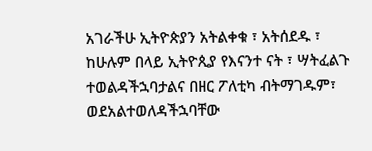አገራችሁ ኢትዮጵያን አትልቀቁ ፣ አትሰደዱ ፣ ከሁሉም በላይ ኢትዮጲያ የእናንተ ናት ፣ ሣትፈልጉ ተወልዳችኋባታልና በዘር ፖለቲካ ብትማገዱም፣ ወደአልተወለዳችኋባቸው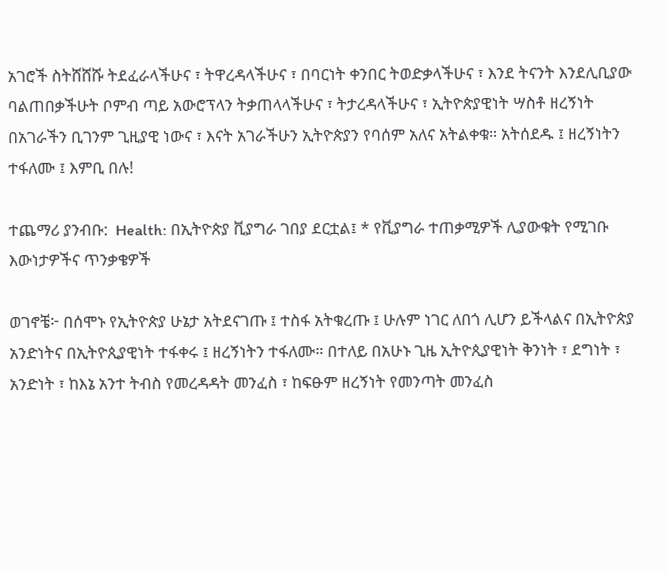አገሮች ስትሸሸሹ ትደፈራላችሁና ፣ ትዋረዳላችሁና ፣ በባርነት ቀንበር ትወድቃላችሁና ፣ እንደ ትናንት እንደሊቢያው ባልጠበቃችሁት ቦምብ ጣይ አውሮፕላን ትቃጠላላችሁና ፣ ትታረዳላችሁና ፣ ኢትዮጵያዊነት ሣስቶ ዘረኝነት በአገራችን ቢገንም ጊዚያዊ ነውና ፣ እናት አገራችሁን ኢትዮጵያን የባሰም አለና አትልቀቁ። አትሰደዱ ፤ ዘረኝነትን ተፋለሙ ፤ እምቢ በሉ!

ተጨማሪ ያንብቡ:  Health: በኢትዮጵያ ቪያግራ ገበያ ደርቷል፤ * የቪያግራ ተጠቃሚዎች ሊያውቁት የሚገቡ እውነታዎችና ጥንቃቄዎች

ወገኖቼ፦ በሰሞኑ የኢትዮጵያ ሁኔታ አትደናገጡ ፤ ተስፋ አትቁረጡ ፤ ሁሉም ነገር ለበጎ ሊሆን ይችላልና በኢትዮጵያ አንድነትና በኢትዮጲያዊነት ተፋቀሩ ፤ ዘረኝነትን ተፋለሙ። በተለይ በአሁኑ ጊዜ ኢትዮጲያዊነት ቅንነት ፣ ደግነት ፣ አንድነት ፣ ከእኔ አንተ ትብስ የመረዳዳት መንፈስ ፣ ከፍፁም ዘረኝነት የመንጣት መንፈስ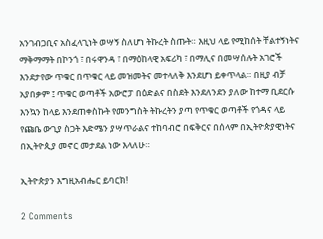አንገብጋቢና አስፈላጊነት ወሣኝ ስለሆነ ትኩረት ስጡት። እዚህ ላይ የሚከሰት ቸልተኝነትና ማቅማማት በኮንጎ ፣ በሩዋንዳ ፣ በማዕከላዊ አፍሪካ ፣ በማሊና በመሣሰሉት አገሮች እንደታየው ጥቁር በጥቁር ላይ መዝመትና መተላለቅ እንደሆነ ይቀጥላል። በዚያ ብቻ አያበቃም ፤ ጥቁር ወጣቶች አውሮፓ በዕድልና በስደት እንደለንደን ያለው ከተማ ቢደርሱ እንኳን ከላይ እንደጠቀስኩት የመንግስት ትኩረትን ያጣ የጥቁር ወጣቶች የጎዳና ላይ የጩቤ ውጊያ ስጋት እድሜን ያሣጥራልና ተከባብሮ በፍቅርና በሰላም በኢትዮጵያዊነትና በኢትዮጲያ መኖር መታደል ነው እላለሁ።

ኢትዮጵያን እግዚአብሔር ይባርክ!

2 Comments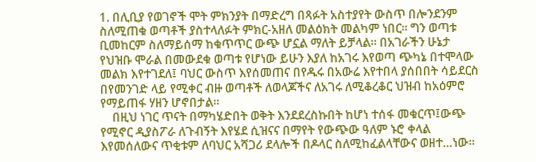1. በሊቢያ የወገኖች ሞት ምክንያት በማድረግ በጻፉት አስተያየት ውስጥ በሎንደንም ስለሚጠቁ ወጣቶች ያስተላለፉት ምክር-አዘለ መልዕክት መልካም ነበር፡፡ ግን ወጣቱ ቢመከርም ስለማይሰማ ከቁጥጥር ውጭ ሆኗል ማለት ይቻላል፡፡ በአገራችን ሁኔታ የህዝቡ ሞራል በመውደቁ ወጣቱ የሆነው ይሁን እያለ ከአገሩ እየወጣ ጭካኔ በተሞላው መልክ እየተገደለ፤ ባህር ውስጥ እየሰመጠና በየዱሩ በአውሬ እየተበላ ያሰበበት ሳይደርስ በየመንገድ ላይ የሚቀር ብዙ ወጣቶች ለወላጆችና ለአገሩ ለሚቆረቆር ህዝብ ከአዕምሮ የማይጠፋ ሃዘን ሆኖበታል፡፡
    በዚህ ነገር ጥናት በማካሄድበት ወቅት እንደደረስኩበት ከሆነ ተሰፋ መቁርጥ፤ውጭ የሚኖር ዲያስፖራ ለጉብኝት እየሄደ ሲዝናና በማየት የውጭው ዓለም ኑሮ ቀላል እየመሰለውና ጥቂቱም ለባህር አሻጋሪ ደላሎች በዶላር ስለሚከፈልላቸውና ወዘተ…ነው፡፡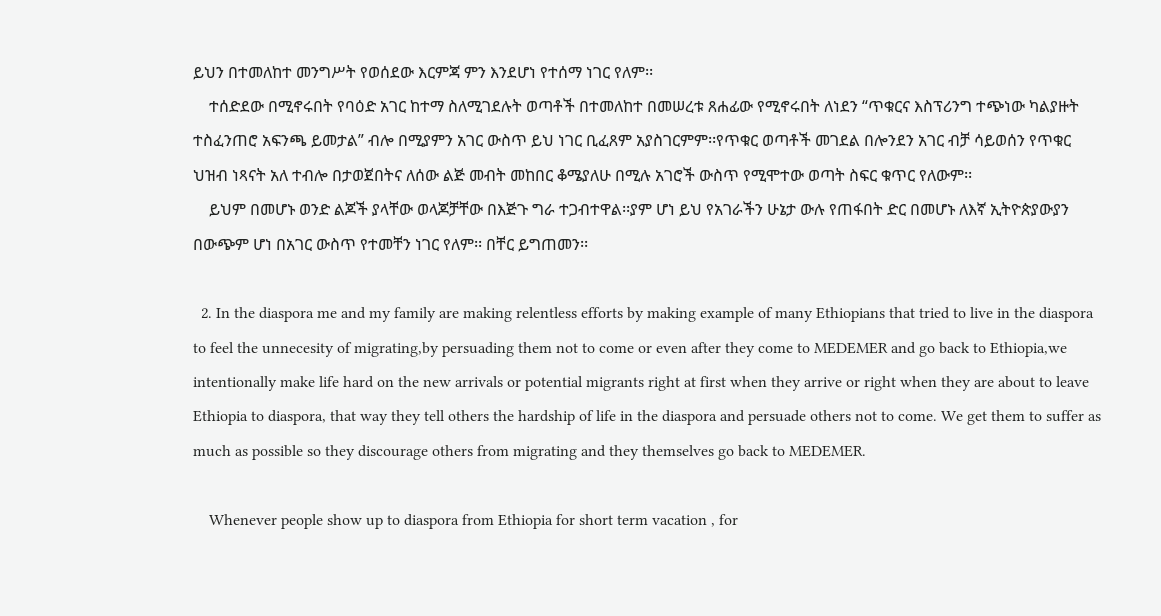ይህን በተመለከተ መንግሥት የወሰደው እርምጃ ምን እንደሆነ የተሰማ ነገር የለም፡፡
    ተሰድደው በሚኖሩበት የባዕድ አገር ከተማ ስለሚገደሉት ወጣቶች በተመለከተ በመሠረቱ ጸሐፊው የሚኖሩበት ለነደን “ጥቁርና እስፕሪንግ ተጭነው ካልያዙት ተስፈንጠሮ አፍንጫ ይመታል” ብሎ በሚያምን አገር ውስጥ ይህ ነገር ቢፈጸም አያስገርምም፡፡የጥቁር ወጣቶች መገደል በሎንደን አገር ብቻ ሳይወሰን የጥቁር ህዝብ ነጻናት አለ ተብሎ በታወጀበትና ለሰው ልጅ መብት መከበር ቆሜያለሁ በሚሉ አገሮች ውስጥ የሚሞተው ወጣት ስፍር ቁጥር የለውም፡፡
    ይህም በመሆኑ ወንድ ልጆች ያላቸው ወላጆቻቸው በእጅጉ ግራ ተጋብተዋል፡፡ያም ሆነ ይህ የአገራችን ሁኔታ ውሉ የጠፋበት ድር በመሆኑ ለእኛ ኢትዮጵያውያን በውጭም ሆነ በአገር ውስጥ የተመቸን ነገር የለም፡፡ በቸር ይግጠመን፡፡

  2. In the diaspora me and my family are making relentless efforts by making example of many Ethiopians that tried to live in the diaspora to feel the unnecesity of migrating,by persuading them not to come or even after they come to MEDEMER and go back to Ethiopia,we intentionally make life hard on the new arrivals or potential migrants right at first when they arrive or right when they are about to leave Ethiopia to diaspora, that way they tell others the hardship of life in the diaspora and persuade others not to come. We get them to suffer as much as possible so they discourage others from migrating and they themselves go back to MEDEMER.

    Whenever people show up to diaspora from Ethiopia for short term vacation , for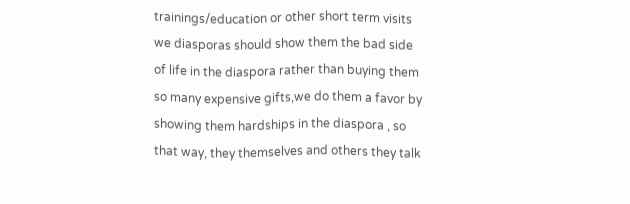trainings/education or other short term visits we diasporas should show them the bad side of life in the diaspora rather than buying them so many expensive gifts,we do them a favor by showing them hardships in the diaspora , so that way, they themselves and others they talk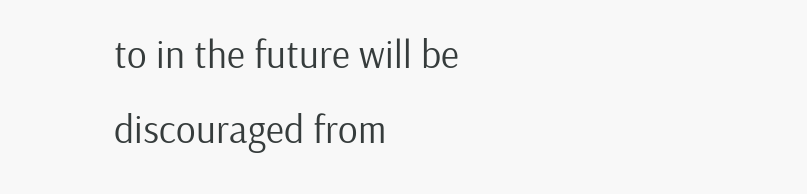to in the future will be discouraged from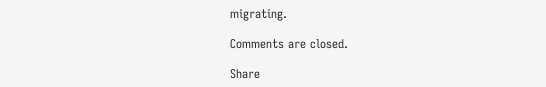migrating.

Comments are closed.

Share